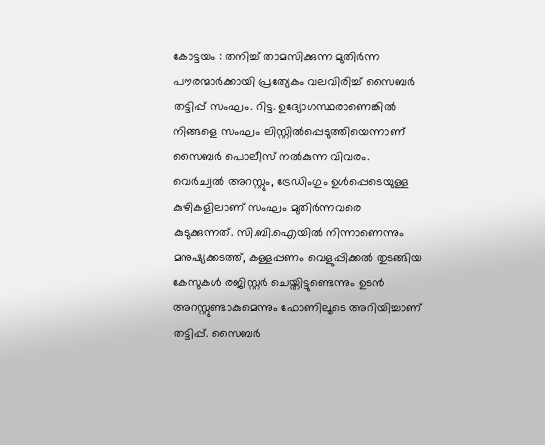കോട്ടയം : തനിച്ച് താമസിക്കുന്ന മുതിർന്ന പൗരന്മാർക്കായി പ്രത്യേകം വലവിരിച്ച് സൈബർ തട്ടിപ്പ് സംഘം. റിട്ട. ഉദ്യോഗസ്ഥരാണെങ്കിൽ നിങ്ങളെ സംഘം ലിസ്റ്റിൽപ്പെടുത്തിയെന്നാണ് സൈബർ പൊലീസ് നൽകുന്ന വിവരം. വെർച്വൽ അറസ്റ്റും, ട്രേഡിംഗും ഉൾപ്പെടെയുള്ള കുഴികളിലാണ് സംഘം മുതിർന്നവരെ കുടുക്കുന്നത്. സി.ബി.ഐയിൽ നിന്നാണെന്നും മനുഷ്യക്കടത്ത്, കള്ളപ്പണം വെളുപ്പിക്കൽ തുടങ്ങിയ കേസുകൾ രജിസ്റ്റർ ചെയ്തിട്ടുണ്ടെന്നും ഉടൻ അറസ്റ്റുണ്ടാകുമെന്നും ഫോണിലൂടെ അറിയിച്ചാണ് തട്ടിപ്പ്. സൈബർ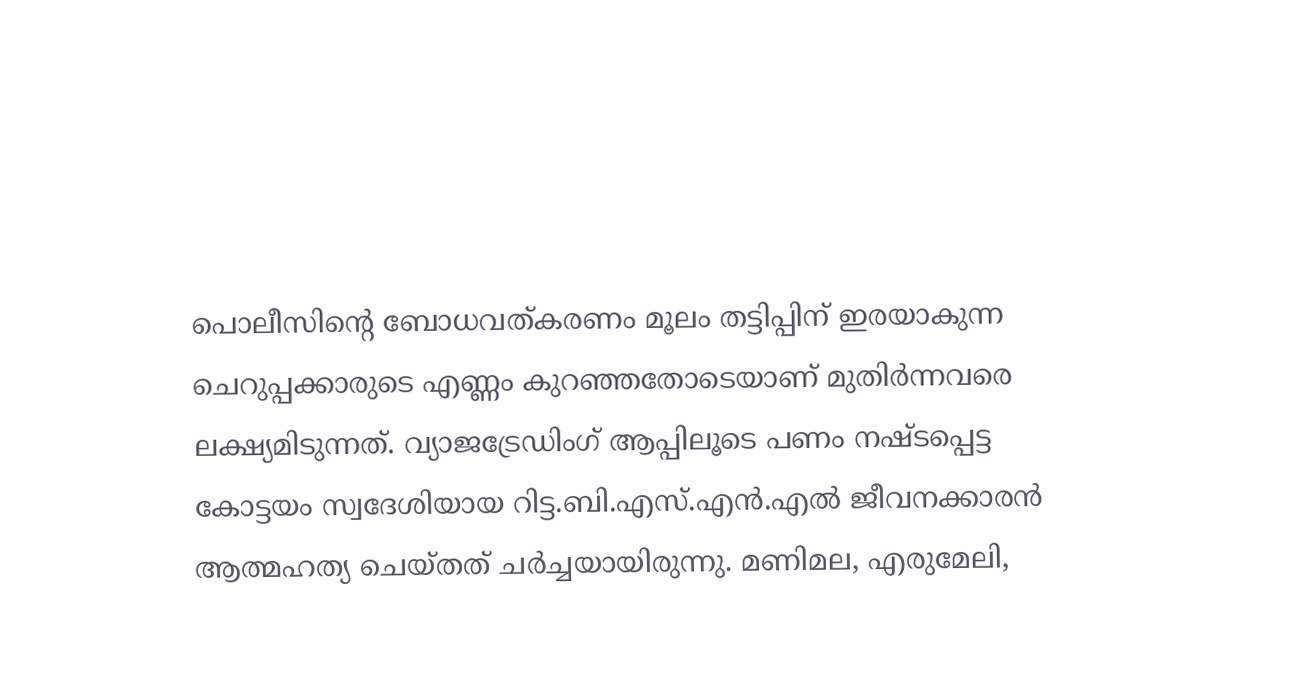പൊലീസിന്റെ ബോധവത്കരണം മൂലം തട്ടിപ്പിന് ഇരയാകുന്ന ചെറുപ്പക്കാരുടെ എണ്ണം കുറഞ്ഞതോടെയാണ് മുതിർന്നവരെ ലക്ഷ്യമിടുന്നത്. വ്യാജട്രേഡിംഗ് ആപ്പിലൂടെ പണം നഷ്ടപ്പെട്ട കോട്ടയം സ്വദേശിയായ റിട്ട.ബി.എസ്.എൻ.എൽ ജീവനക്കാരൻ ആത്മഹത്യ ചെയ്തത് ചർച്ചയായിരുന്നു. മണിമല, എരുമേലി,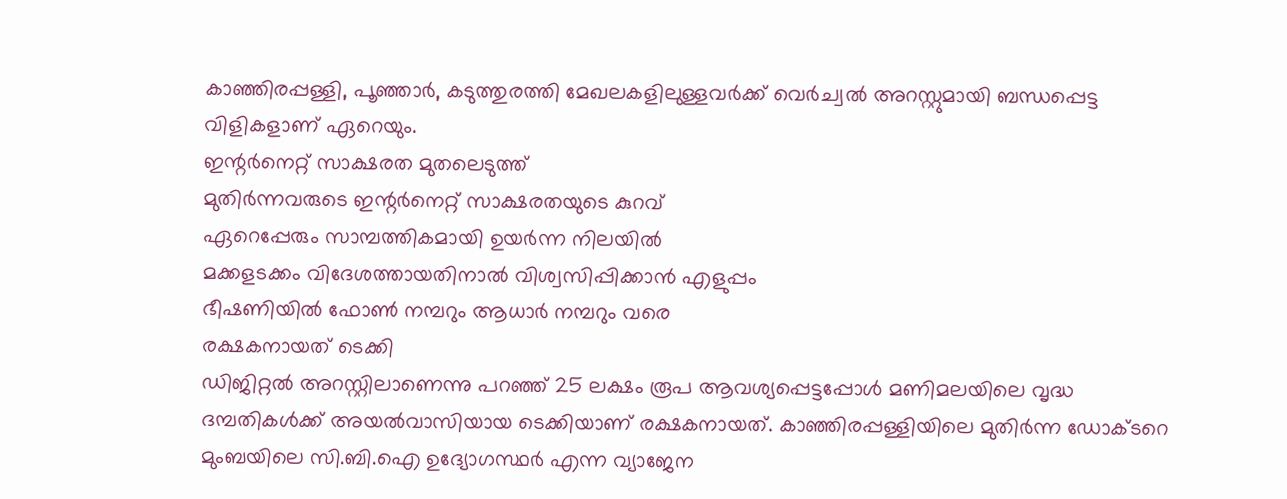കാഞ്ഞിരപ്പള്ളി, പൂഞ്ഞാർ, കടുത്തുരത്തി മേഖലകളിലുള്ളവർക്ക് വെർച്വൽ അറസ്റ്റുമായി ബന്ധപ്പെട്ട വിളികളാണ് ഏറെയും.
ഇന്റർനെറ്റ് സാക്ഷരത മുതലെടുത്ത്
മുതിർന്നവരുടെ ഇന്റർനെറ്റ് സാക്ഷരതയുടെ കുറവ്
ഏറെപ്പേരും സാമ്പത്തികമായി ഉയർന്ന നിലയിൽ
മക്കളടക്കം വിദേശത്തായതിനാൽ വിശ്വസിപ്പിക്കാൻ എളുപ്പം
ഭീഷണിയിൽ ഫോൺ നമ്പറും ആധാർ നമ്പറും വരെ
രക്ഷകനായത് ടെക്കി
ഡിജിറ്റൽ അറസ്റ്റിലാണെന്നു പറഞ്ഞ് 25 ലക്ഷം രൂപ ആവശ്യപ്പെട്ടപ്പോൾ മണിമലയിലെ വൃദ്ധ ദമ്പതികൾക്ക് അയൽവാസിയായ ടെക്കിയാണ് രക്ഷകനായത്. കാഞ്ഞിരപ്പള്ളിയിലെ മുതിർന്ന ഡോക്ടറെ മുംബയിലെ സി.ബി.ഐ ഉദ്യോഗസ്ഥർ എന്ന വ്യാജേന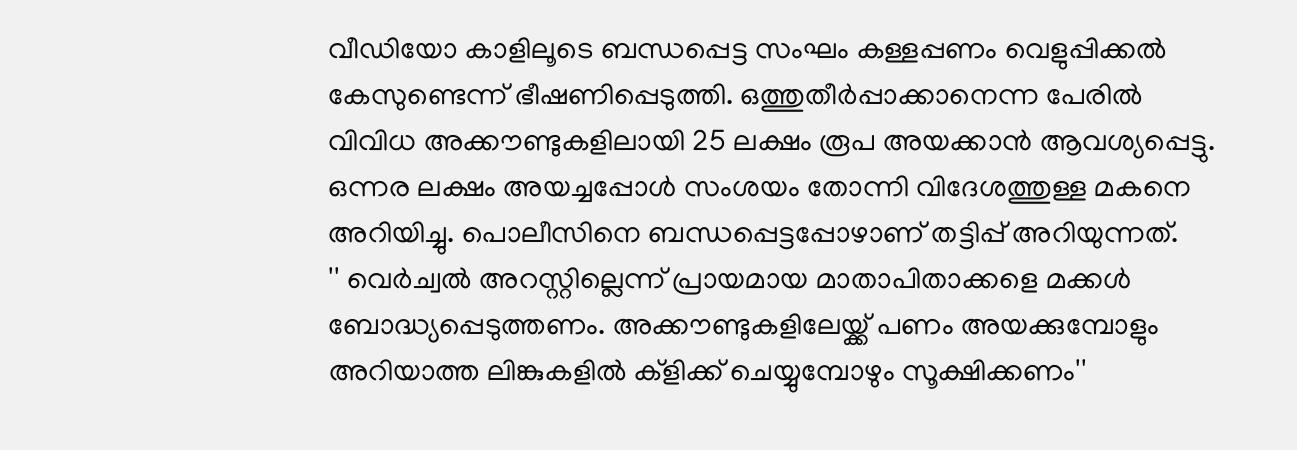വീഡിയോ കാളിലൂടെ ബന്ധപ്പെട്ട സംഘം കള്ളപ്പണം വെളുപ്പിക്കൽ കേസുണ്ടെന്ന് ഭീഷണിപ്പെടുത്തി. ഒത്തുതീർപ്പാക്കാനെന്ന പേരിൽ വിവിധ അക്കൗണ്ടുകളിലായി 25 ലക്ഷം രൂപ അയക്കാൻ ആവശ്യപ്പെട്ടു. ഒന്നര ലക്ഷം അയച്ചപ്പോൾ സംശയം തോന്നി വിദേശത്തുള്ള മകനെ അറിയിച്ചു. പൊലീസിനെ ബന്ധപ്പെട്ടപ്പോഴാണ് തട്ടിപ്പ് അറിയുന്നത്.
'' വെർച്വൽ അറസ്റ്റില്ലെന്ന് പ്രായമായ മാതാപിതാക്കളെ മക്കൾ ബോദ്ധ്യപ്പെടുത്തണം. അക്കൗണ്ടുകളിലേയ്ക്ക് പണം അയക്കുമ്പോളും അറിയാത്ത ലിങ്കുകളിൽ ക്ളിക്ക് ചെയ്യുമ്പോഴും സൂക്ഷിക്കണം''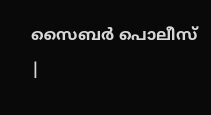സൈബർ പൊലീസ്
|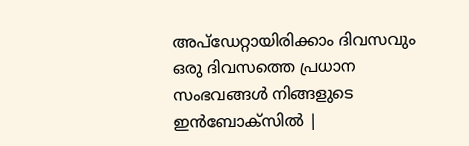അപ്ഡേറ്റായിരിക്കാം ദിവസവും
ഒരു ദിവസത്തെ പ്രധാന സംഭവങ്ങൾ നിങ്ങളുടെ ഇൻബോക്സിൽ |